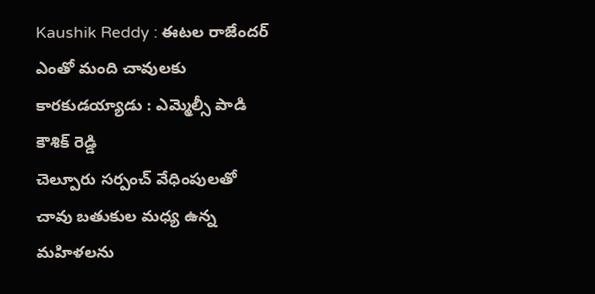Kaushik Reddy : ఈటల రాజేందర్ ఎంతో మంది చావులకు కారకుడయ్యాడు : ఎమ్మెల్సీ పాడి కౌశిక్ రెడ్డి
చెల్పూరు సర్పంచ్ వేధింపులతో చావు బతుకుల మధ్య ఉన్న మహిళలను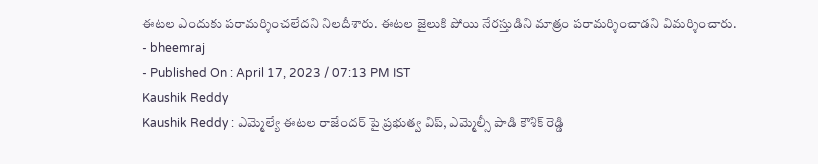ఈటల ఎందుకు పరామర్శించలేదని నిలదీశారు. ఈటల జైలుకి పోయి నేరస్తుడిని మాత్రం పరామర్శించాడని విమర్శించారు.
- bheemraj
- Published On : April 17, 2023 / 07:13 PM IST
Kaushik Reddy
Kaushik Reddy : ఎమ్మెల్యే ఈటల రాజేందర్ పై ప్రభుత్వ విప్, ఎమ్మెల్సీ పాడి కౌశిక్ రెడ్డి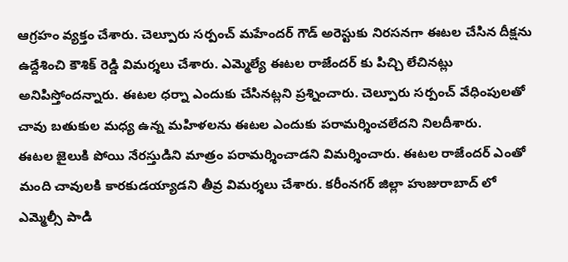ఆగ్రహం వ్యక్తం చేశారు. చెల్పూరు సర్పంచ్ మహేందర్ గౌడ్ అరెస్టుకు నిరసనగా ఈటల చేసిన దీక్షను ఉద్దేశించి కౌశిక్ రెడ్డి విమర్శలు చేశారు. ఎమ్మెల్యే ఈటల రాజేందర్ కు పిచ్చి లేచినట్లు అనిపిస్తోందన్నారు. ఈటల ధర్నా ఎందుకు చేసినట్లని ప్రశ్నించారు. చెల్పూరు సర్పంచ్ వేధింపులతో చావు బతుకుల మధ్య ఉన్న మహిళలను ఈటల ఎందుకు పరామర్శించలేదని నిలదీశారు.
ఈటల జైలుకి పోయి నేరస్తుడిని మాత్రం పరామర్శించాడని విమర్శించారు. ఈటల రాజేందర్ ఎంతో మంది చావులకి కారకుడయ్యాడని తీవ్ర విమర్శలు చేశారు. కరీంనగర్ జిల్లా హుజురాబాద్ లో ఎమ్మెల్సీ పాడి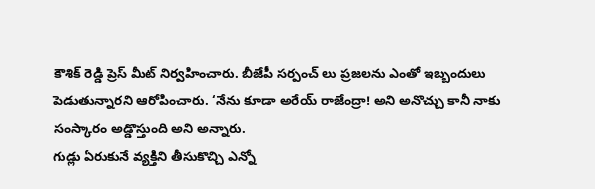కౌశిక్ రెడ్డి ప్రెస్ మీట్ నిర్వహించారు. బీజేపీ సర్పంచ్ లు ప్రజలను ఎంతో ఇబ్బందులు పెడుతున్నారని ఆరోపించారు. ‘నేను కూడా అరేయ్ రాజేంద్రా! అని అనొచ్చు కానీ నాకు సంస్కారం అడ్డొస్తుంది అని అన్నారు.
గుడ్లు ఏరుకునే వ్యక్తిని తీసుకొచ్చి ఎన్నో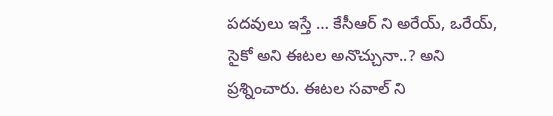పదవులు ఇస్తే … కేసీఆర్ ని అరేయ్, ఒరేయ్, సైకో అని ఈటల అనొచ్చునా..? అని ప్రశ్నించారు. ఈటల సవాల్ ని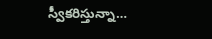స్వీకరిస్తున్నా…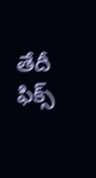తేదీ ఫిక్స్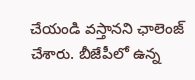చేయండి వస్తానని ఛాలెంజ్ చేశారు. బీజేపీలో ఉన్న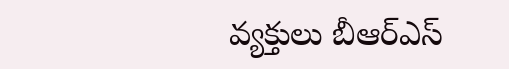వ్యక్తులు బీఆర్ఎస్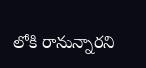లోకి రానున్నారని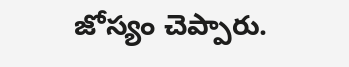జోస్యం చెప్పారు.